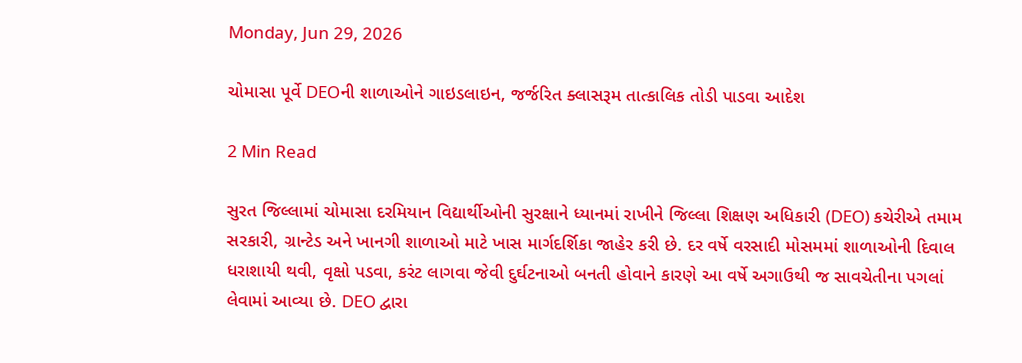Monday, Jun 29, 2026

ચોમાસા પૂર્વે DEOની શાળાઓને ગાઇડલાઇન, જર્જરિત ક્લાસરૂમ તાત્કાલિક તોડી પાડવા આદેશ

2 Min Read

સુરત જિલ્લામાં ચોમાસા દરમિયાન વિદ્યાર્થીઓની સુરક્ષાને ધ્યાનમાં રાખીને જિલ્લા શિક્ષણ અધિકારી (DEO) કચેરીએ તમામ સરકારી, ગ્રાન્ટેડ અને ખાનગી શાળાઓ માટે ખાસ માર્ગદર્શિકા જાહેર કરી છે. દર વર્ષે વરસાદી મોસમમાં શાળાઓની દિવાલ ધરાશાયી થવી, વૃક્ષો પડવા, કરંટ લાગવા જેવી દુર્ઘટનાઓ બનતી હોવાને કારણે આ વર્ષે અગાઉથી જ સાવચેતીના પગલાં લેવામાં આવ્યા છે. DEO દ્વારા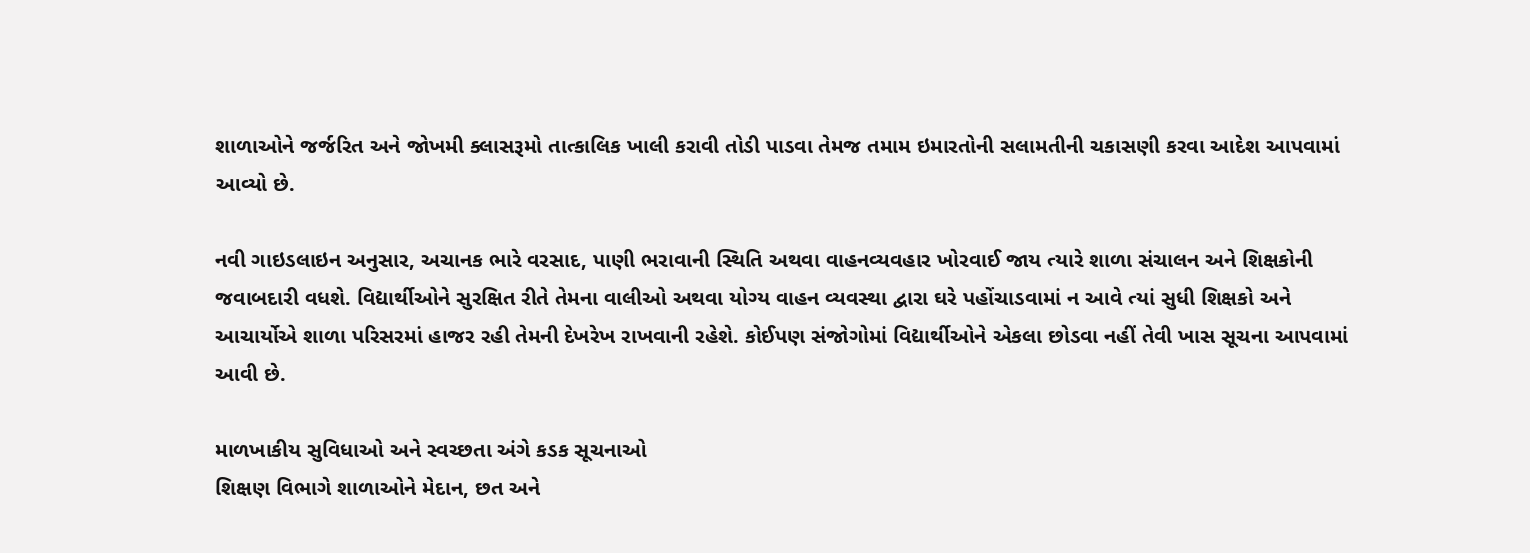શાળાઓને જર્જરિત અને જોખમી ક્લાસરૂમો તાત્કાલિક ખાલી કરાવી તોડી પાડવા તેમજ તમામ ઇમારતોની સલામતીની ચકાસણી કરવા આદેશ આપવામાં આવ્યો છે.

નવી ગાઇડલાઇન અનુસાર, અચાનક ભારે વરસાદ, પાણી ભરાવાની સ્થિતિ અથવા વાહનવ્યવહાર ખોરવાઈ જાય ત્યારે શાળા સંચાલન અને શિક્ષકોની જવાબદારી વધશે. વિદ્યાર્થીઓને સુરક્ષિત રીતે તેમના વાલીઓ અથવા યોગ્ય વાહન વ્યવસ્થા દ્વારા ઘરે પહોંચાડવામાં ન આવે ત્યાં સુધી શિક્ષકો અને આચાર્યોએ શાળા પરિસરમાં હાજર રહી તેમની દેખરેખ રાખવાની રહેશે. કોઈપણ સંજોગોમાં વિદ્યાર્થીઓને એકલા છોડવા નહીં તેવી ખાસ સૂચના આપવામાં આવી છે.

માળખાકીય સુવિધાઓ અને સ્વચ્છતા અંગે કડક સૂચનાઓ
શિક્ષણ વિભાગે શાળાઓને મેદાન, છત અને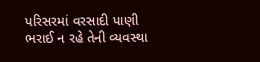પરિસરમાં વરસાદી પાણી ભરાઈ ન રહે તેની વ્યવસ્થા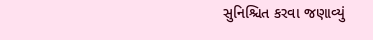સુનિશ્ચિત કરવા જણાવ્યું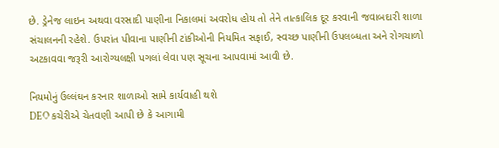છે. ડ્રેનેજ લાઇન અથવા વરસાદી પાણીના નિકાલમાં અવરોધ હોય તો તેને તાત્કાલિક દૂર કરવાની જવાબદારી શાળા સંચાલનની રહેશે. ઉપરાંત પીવાના પાણીની ટાંકીઓની નિયમિત સફાઈ, સ્વચ્છ પાણીની ઉપલબ્ધતા અને રોગચાળો અટકાવવા જરૂરી આરોગ્યલક્ષી પગલાં લેવા પણ સૂચના આપવામાં આવી છે.

નિયમોનું ઉલ્લંઘન કરનાર શાળાઓ સામે કાર્યવાહી થશે
DEO કચેરીએ ચેતવણી આપી છે કે આગામી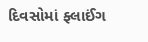દિવસોમાં ફ્લાઈંગ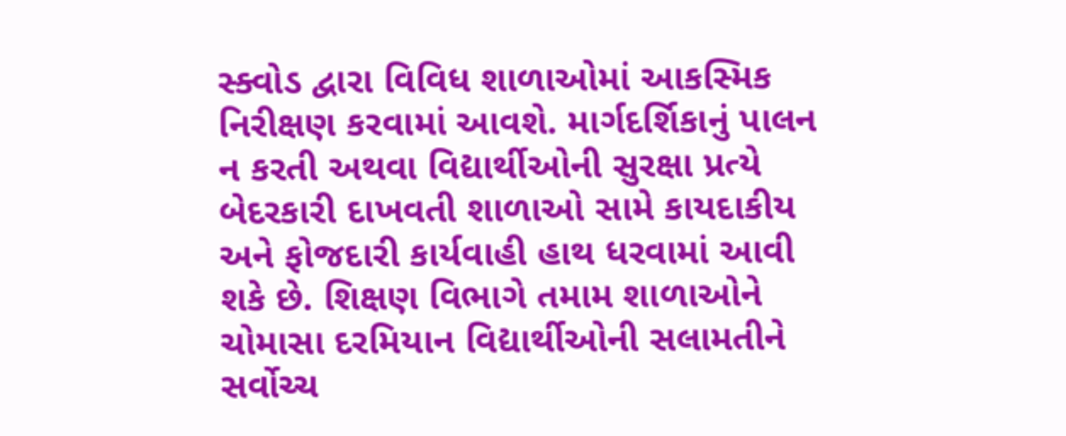સ્ક્વોડ દ્વારા વિવિધ શાળાઓમાં આકસ્મિક નિરીક્ષણ કરવામાં આવશે. માર્ગદર્શિકાનું પાલન ન કરતી અથવા વિદ્યાર્થીઓની સુરક્ષા પ્રત્યે બેદરકારી દાખવતી શાળાઓ સામે કાયદાકીય અને ફોજદારી કાર્યવાહી હાથ ધરવામાં આવી શકે છે. શિક્ષણ વિભાગે તમામ શાળાઓને ચોમાસા દરમિયાન વિદ્યાર્થીઓની સલામતીને સર્વોચ્ચ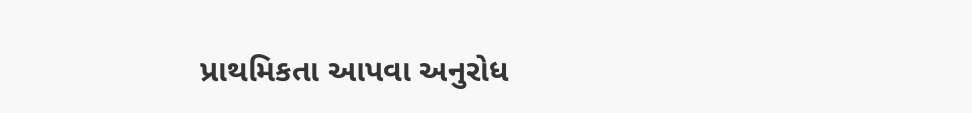પ્રાથમિકતા આપવા અનુરોધ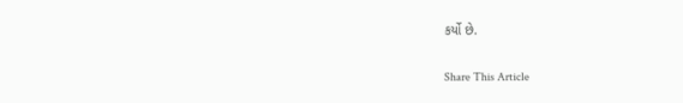કર્યો છે.

Share This Article